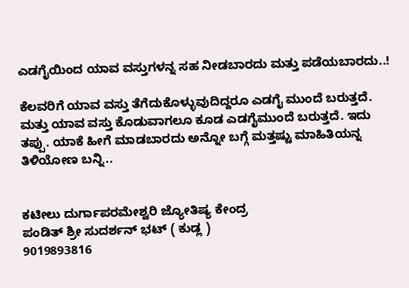ಎಡಗೈಯಿಂದ ಯಾವ ವಸ್ತುಗಳನ್ನ ಸಹ ನೀಡಬಾರದು ಮತ್ತು ಪಡೆಯಬಾರದು..!

ಕೆಲವರಿಗೆ ಯಾವ ವಸ್ತು ತೆಗೆದುಕೊಳ್ಳುವುದಿದ್ದರೂ ಎಡಗೈ ಮುಂದೆ ಬರುತ್ತದೆ. ಮತ್ತು ಯಾವ ವಸ್ತು ಕೊಡುವಾಗಲೂ ಕೂಡ ಎಡಗೈಮುಂದೆ ಬರುತ್ತದೆ. ಇದು ತಪ್ಪು. ಯಾಕೆ ಹೀಗೆ ಮಾಡಬಾರದು ಅನ್ನೋ ಬಗ್ಗೆ ಮತ್ತಷ್ಟು ಮಾಹಿತಿಯನ್ನ ತಿಳಿಯೋಣ ಬನ್ನಿ..


ಕಟೀಲು ದುರ್ಗಾಪರಮೇಶ್ವರಿ ಜ್ಯೋತಿಷ್ಯ ಕೇಂದ್ರ
ಪಂಡಿತ್ ಶ್ರೀ ಸುದರ್ಶನ್ ಭಟ್ ( ಕುಡ್ಲ )
9019893816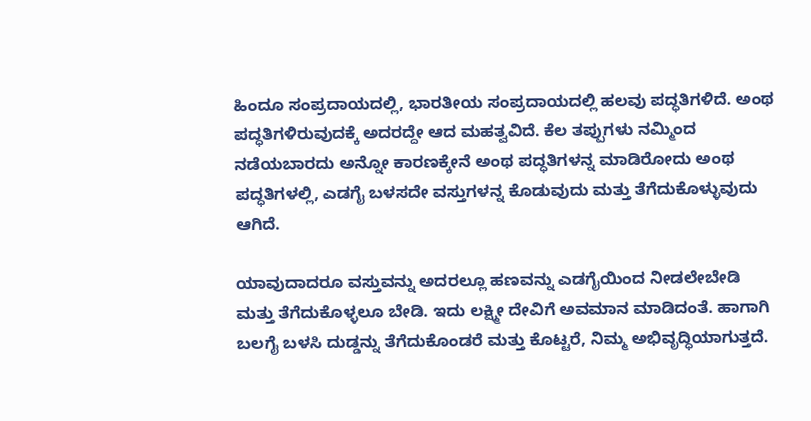ಹಿಂದೂ ಸಂಪ್ರದಾಯದಲ್ಲಿ, ಭಾರತೀಯ ಸಂಪ್ರದಾಯದಲ್ಲಿ ಹಲವು ಪದ್ಧತಿಗಳಿದೆ. ಅಂಥ ಪದ್ಧತಿಗಳಿರುವುದಕ್ಕೆ ಅದರದ್ದೇ ಆದ ಮಹತ್ವವಿದೆ. ಕೆಲ ತಪ್ಪುಗಳು ನಮ್ಮಿಂದ ನಡೆಯಬಾರದು ಅನ್ನೋ ಕಾರಣಕ್ಕೇನೆ ಅಂಥ ಪದ್ಧತಿಗಳನ್ನ ಮಾಡಿರೋದು ಅಂಥ ಪದ್ಧತಿಗಳಲ್ಲಿ, ಎಡಗೈ ಬಳಸದೇ ವಸ್ತುಗಳನ್ನ ಕೊಡುವುದು ಮತ್ತು ತೆಗೆದುಕೊಳ್ಳುವುದು ಆಗಿದೆ.

ಯಾವುದಾದರೂ ವಸ್ತುವನ್ನು ಅದರಲ್ಲೂ ಹಣವನ್ನು ಎಡಗೈಯಿಂದ ನೀಡಲೇಬೇಡಿ ಮತ್ತು ತೆಗೆದುಕೊಳ್ಳಲೂ ಬೇಡಿ. ಇದು ಲಕ್ಷ್ಮೀ ದೇವಿಗೆ ಅವಮಾನ ಮಾಡಿದಂತೆ. ಹಾಗಾಗಿ ಬಲಗೈ ಬಳಸಿ ದುಡ್ಡನ್ನು ತೆಗೆದುಕೊಂಡರೆ ಮತ್ತು ಕೊಟ್ಟರೆ, ನಿಮ್ಮ ಅಭಿವೃದ್ಧಿಯಾಗುತ್ತದೆ.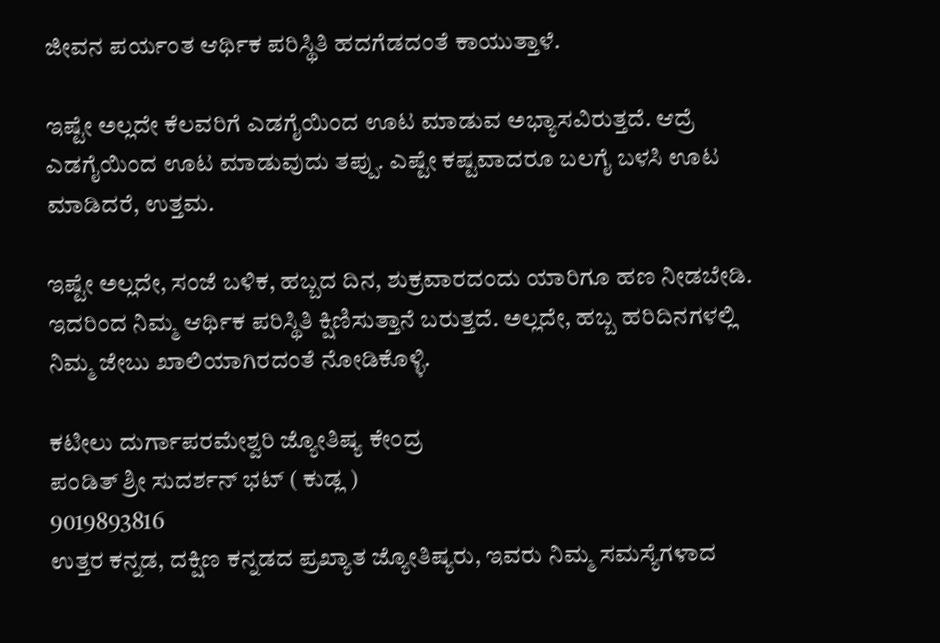ಜೀವನ ಪರ್ಯಂತ ಆರ್ಥಿಕ ಪರಿಸ್ಥಿತಿ ಹದಗೆಡದಂತೆ ಕಾಯುತ್ತಾಳೆ.

ಇಷ್ಟೇ ಅಲ್ಲದೇ ಕೆಲವರಿಗೆ ಎಡಗೈಯಿಂದ ಊಟ ಮಾಡುವ ಅಭ್ಯಾಸವಿರುತ್ತದೆ. ಆದ್ರೆ ಎಡಗೈಯಿಂದ ಊಟ ಮಾಡುವುದು ತಪ್ಪು. ಎಷ್ಟೇ ಕಷ್ಟವಾದರೂ ಬಲಗೈ ಬಳಸಿ ಊಟ ಮಾಡಿದರೆ, ಉತ್ತಮ.

ಇಷ್ಟೇ ಅಲ್ಲದೇ, ಸಂಜೆ ಬಳಿಕ, ಹಬ್ಬದ ದಿನ, ಶುಕ್ರವಾರದಂದು ಯಾರಿಗೂ ಹಣ ನೀಡಬೇಡಿ. ಇದರಿಂದ ನಿಮ್ಮ ಆರ್ಥಿಕ ಪರಿಸ್ಥಿತಿ ಕ್ಷಿಣಿಸುತ್ತಾನೆ ಬರುತ್ತದೆ. ಅಲ್ಲದೇ, ಹಬ್ಬ ಹರಿದಿನಗಳಲ್ಲಿ ನಿಮ್ಮ ಜೇಬು ಖಾಲಿಯಾಗಿರದಂತೆ ನೋಡಿಕೊಳ್ಳಿ.

ಕಟೀಲು ದುರ್ಗಾಪರಮೇಶ್ವರಿ ಜ್ಯೋತಿಷ್ಯ ಕೇಂದ್ರ
ಪಂಡಿತ್ ಶ್ರೀ ಸುದರ್ಶನ್ ಭಟ್ ( ಕುಡ್ಲ )
9019893816
ಉತ್ತರ ಕನ್ನಡ, ದಕ್ಷಿಣ ಕನ್ನಡದ ಪ್ರಖ್ಯಾತ ಜ್ಯೋತಿಷ್ಯರು, ಇವರು ನಿಮ್ಮ ಸಮಸ್ಯೆಗಳಾದ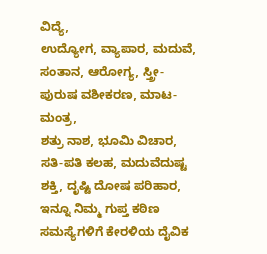ವಿದ್ಯೆ,
ಉದ್ಯೋಗ, ವ್ಯಾಪಾರ, ಮದುವೆ, ಸಂತಾನ, ಆರೋಗ್ಯ, ಸ್ತ್ರೀ-ಪುರುಷ ವಶೀಕರಣ, ಮಾಟ-ಮಂತ್ರ,
ಶತ್ರು ನಾಶ, ಭೂಮಿ ವಿಚಾರ, ಸತಿ-ಪತಿ ಕಲಹ, ಮದುವೆದುಷ್ಟ ಶಕ್ತಿ, ದೃಷ್ಟಿ ದೋಷ ಪರಿಹಾರ,
ಇನ್ನೂ ನಿಮ್ಮ ಗುಪ್ತ ಕಠಿಣ ಸಮಸ್ಯೆಗಳಿಗೆ ಕೇರಳಿಯ ದೈವಿಕ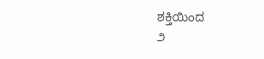ಶಕ್ತಿಯಿಂದ
೨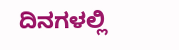ದಿನಗಳಲ್ಲಿ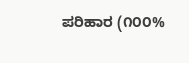ಪರಿಹಾರ (೧೦೦%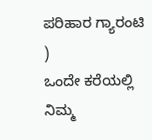ಪರಿಹಾರ ಗ್ಯಾರಂಟಿ )
ಒಂದೇ ಕರೆಯಲ್ಲಿ ನಿಮ್ಮ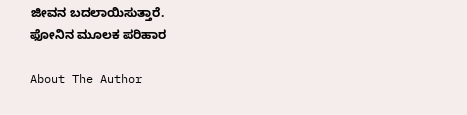ಜೀವನ ಬದಲಾಯಿಸುತ್ತಾರೆ.
ಫೋನಿನ ಮೂಲಕ ಪರಿಹಾರ

About The Author